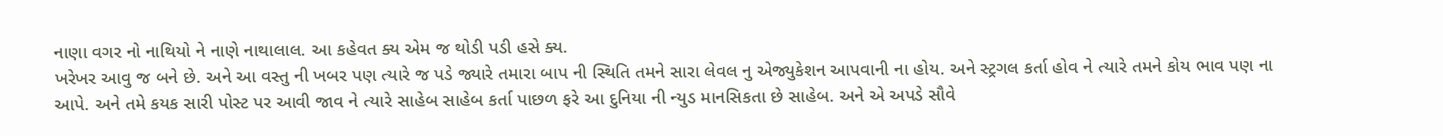નાણા વગર નો નાથિયો ને નાણે નાથાલાલ. આ કહેવત ક્ય એમ જ થોડી પડી હસે ક્ય.
ખરેખર આવુ જ બને છે. અને આ વસ્તુ ની ખબર પણ ત્યારે જ પડે જ્યારે તમારા બાપ ની સ્થિતિ તમને સારા લેવલ નુ એજ્યુકેશન આપવાની ના હોય. અને સ્ટ્રગલ કર્તા હોવ ને ત્યારે તમને કોય ભાવ પણ ના આપે. અને તમે કયક સારી પોસ્ટ પર આવી જાવ ને ત્યારે સાહેબ સાહેબ કર્તા પાછળ ફરે આ દુનિયા ની ન્યુડ માનસિકતા છે સાહેબ. અને એ અપડે સૌવે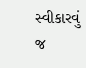સ્વીકારવું જ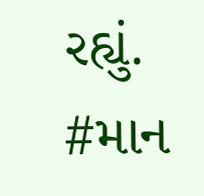રહ્યું.
#માન